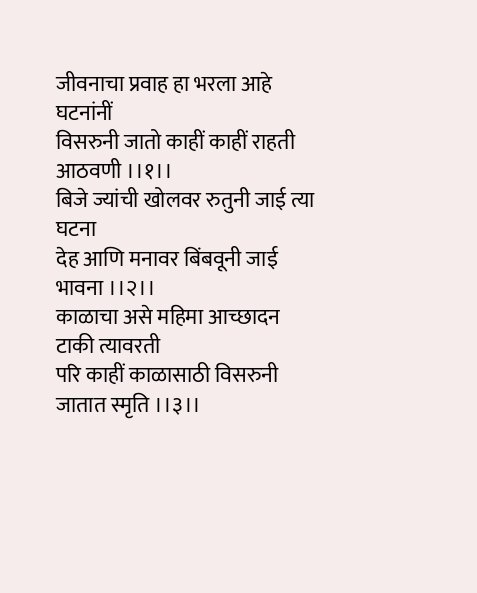जीवनाचा प्रवाह हा भरला आहे घटनांनीं
विसरुनी जातो काहीं काहीं राहती आठवणी ।।१।।
बिजे ज्यांची खोलवर रुतुनी जाई त्या घटना
देह आणि मनावर बिंबवूनी जाई भावना ।।२।।
काळाचा असे महिमा आच्छादन टाकी त्यावरती
परि काहीं काळासाठी विसरुनी जातात स्मृति ।।३।।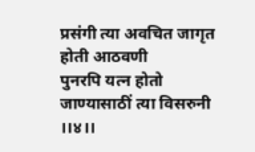प्रसंगी त्या अवचित जागृत होती आठवणी
पुनरपि यत्न होतो जाण्यासाठीं त्या विसरुनी ।।४।।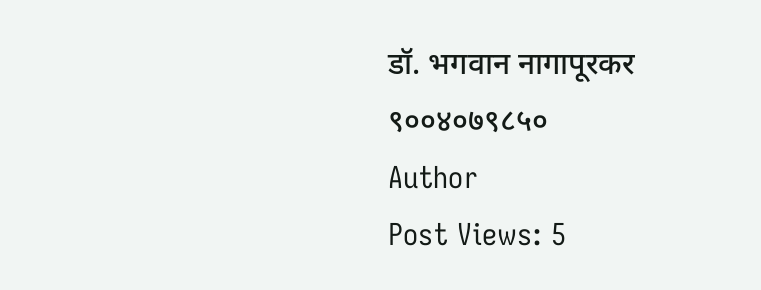डॉ. भगवान नागापूरकर
९००४०७९८५०
Author
Post Views: 5